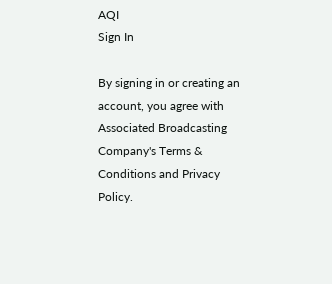AQI
Sign In

By signing in or creating an account, you agree with Associated Broadcasting Company's Terms & Conditions and Privacy Policy.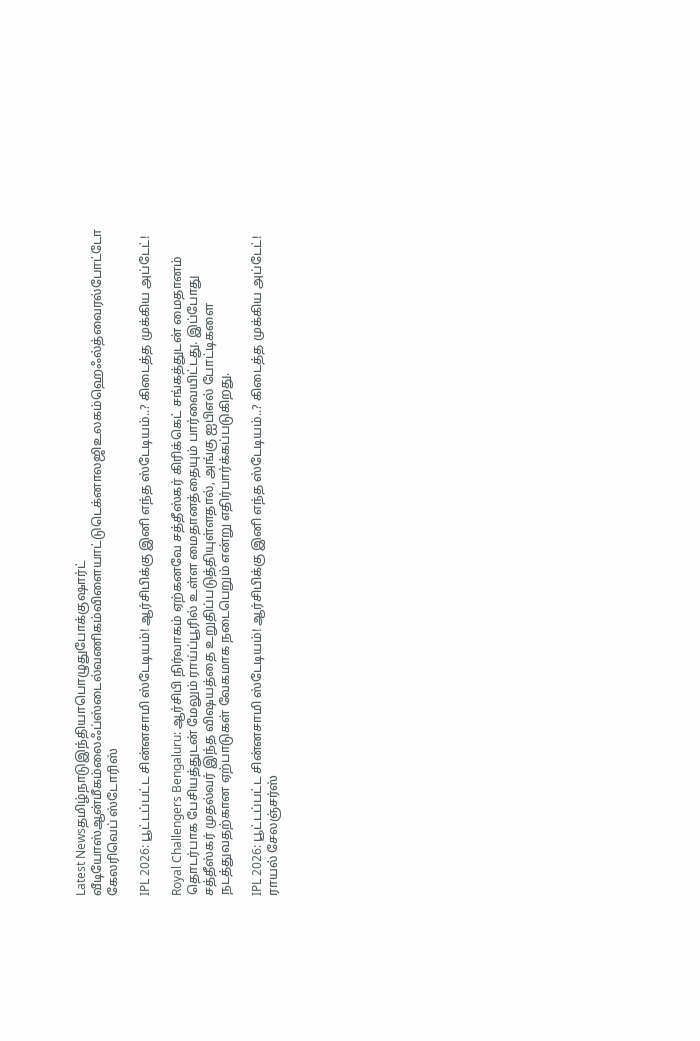Latest Newsதமிழ்நாடுஇந்தியாபொழுதுபோக்குஷார்ட் வீடியோஸ்ஆன்மீகம்லைஃப்ஸ்டைல்வணிகம்விளையாட்டுடெக்னாலஜிஉலகம்ஹெஃல்த்வைரல்போட்டோ கேலரிவெப் ஸ்டோரிஸ்

IPL 2026: பூட்டப்பட்ட சின்னசாமி ஸ்டேடியம்! ஆர்சிபிக்கு இனி எந்த ஸ்டேடியம்..? கிடைத்த முக்கிய அப்டேட்!

Royal Challengers Bengaluru: ஆர்சிபி நிர்வாகம் ஏற்கனவே சத்தீஸ்கர் கிரிக்கெட் சங்கத்துடன் மைதானம் தொடர்பாக பேசியத்துடன் மேலும் ராய்ப்பூரில் உள்ள மைதானத்தையும் பார்வையிட்டது. இப்போது சத்தீஸ்கர் முதல்வர் இந்த விஷயத்தை உறுதிப்படுத்தியுள்ளதால், அங்கு ஐபிஎல் போட்டிகளை நடத்துவதற்கான ஏற்பாடுகள் வேகமாக நடைபெறும் என்று எதிர்பார்க்கப்படுகிறது.

IPL 2026: பூட்டப்பட்ட சின்னசாமி ஸ்டேடியம்! ஆர்சிபிக்கு இனி எந்த ஸ்டேடியம்..? கிடைத்த முக்கிய அப்டேட்!
ராயல் சேலஞ்சர்ஸ்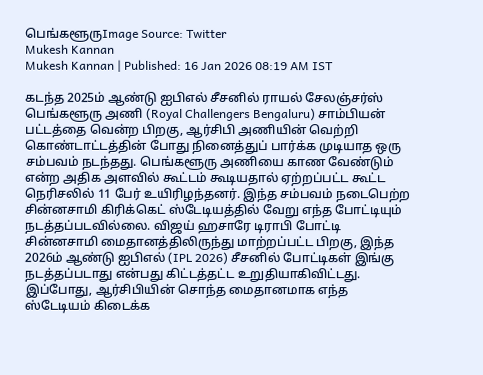பெங்களூருImage Source: Twitter
Mukesh Kannan
Mukesh Kannan | Published: 16 Jan 2026 08:19 AM IST

கடந்த 2025ம் ஆண்டு ஐபிஎல் சீசனில் ராயல் சேலஞ்சர்ஸ் பெங்களூரு அணி (Royal Challengers Bengaluru) சாம்பியன் பட்டத்தை வென்ற பிறகு, ஆர்சிபி அணியின் வெற்றி கொண்டாட்டத்தின் போது நினைத்துப் பார்க்க முடியாத ஒரு சம்பவம் நடந்தது. பெங்களூரு அணியை காண வேண்டும் என்ற அதிக அளவில் கூட்டம் கூடியதால் ஏற்றப்பட்ட கூட்ட நெரிசலில் 11 பேர் உயிரிழந்தனர். இந்த சம்பவம் நடைபெற்ற சின்னசாமி கிரிக்கெட் ஸ்டேடியத்தில் வேறு எந்த போட்டியும் நடத்தப்படவில்லை. விஜய் ஹசாரே டிராபி போட்டி சின்னசாமி மைதானத்திலிருந்து மாற்றப்பட்ட பிறகு, இந்த 2026ம் ஆண்டு ஐபிஎல் (IPL 2026) சீசனில் போட்டிகள் இங்கு நடத்தப்படாது என்பது கிட்டத்தட்ட உறுதியாகிவிட்டது. இப்போது, ஆர்சிபியின் சொந்த மைதானமாக எந்த ஸ்டேடியம் கிடைக்க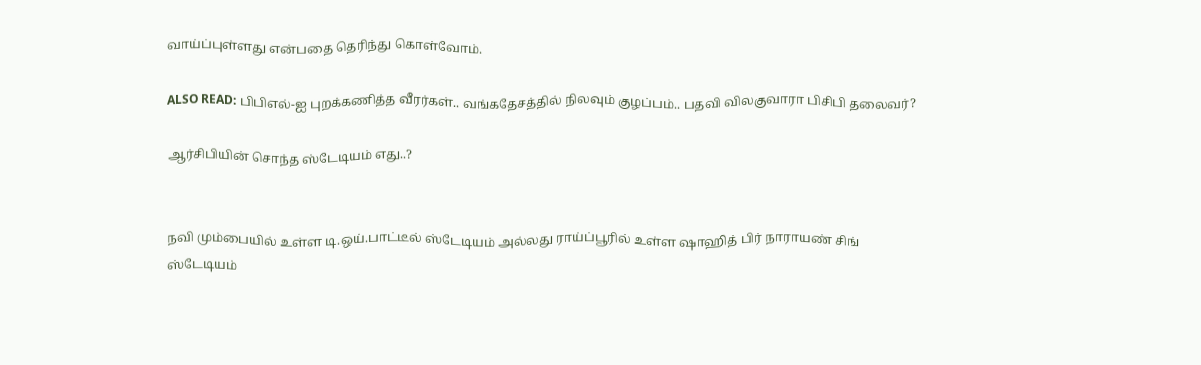வாய்ப்புள்ளது என்பதை தெரிந்து கொள்வோம்.

ALSO READ: பிபிஎல்-ஐ புறக்கணித்த வீரர்கள்.. வங்கதேசத்தில் நிலவும் குழப்பம்.. பதவி விலகுவாரா பிசிபி தலைவர்?

ஆர்சிபியின் சொந்த ஸ்டேடியம் எது..?


நவி மும்பையில் உள்ள டி.ஒய்.பாட்டீல் ஸ்டேடியம் அல்லது ராய்ப்பூரில் உள்ள ஷாஹித் பிர் நாராயண் சிங் ஸ்டேடியம்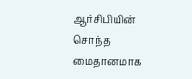ஆர்சிபியின் சொந்த மைதானமாக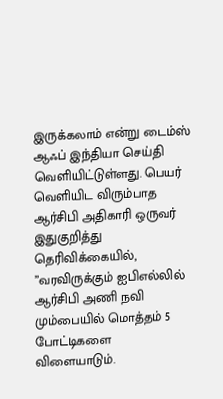இருக்கலாம் என்று டைம்ஸ் ஆஃப் இந்தியா செய்தி வெளியிட்டுள்ளது. பெயர் வெளியிட விரும்பாத ஆர்சிபி அதிகாரி ஒருவர் இதுகுறித்து தெரிவிக்கையில், ”வரவிருக்கும் ஐபிஎல்லில் ஆர்சிபி அணி நவி மும்பையில் மொத்தம் 5 போட்டிகளை விளையாடும்.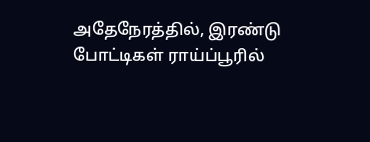அதேநேரத்தில், இரண்டு போட்டிகள் ராய்ப்பூரில்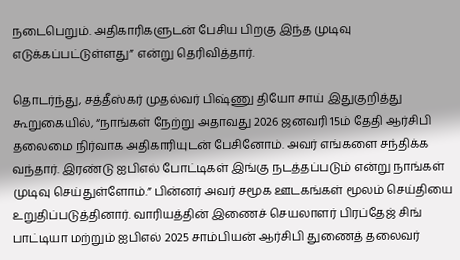நடைபெறும். அதிகாரிகளுடன் பேசிய பிறகு இந்த முடிவு எடுக்கப்பட்டுள்ளது” என்று தெரிவித்தார்.

தொடர்ந்து, சத்தீஸ்கர் முதல்வர் பிஷ்ணு தியோ சாய் இதுகுறித்து கூறுகையில், “நாங்கள் நேற்று அதாவது 2026 ஜனவரி 15ம் தேதி ஆர்சிபி தலைமை நிர்வாக அதிகாரியுடன் பேசினோம். அவர் எங்களை சந்திக்க வந்தார். இரண்டு ஐபிஎல் போட்டிகள் இங்கு நடத்தப்படும் என்று நாங்கள் முடிவு செய்துள்ளோம்.” பின்னர் அவர் சமூக ஊடகங்கள் மூலம் செய்தியை உறுதிப்படுத்தினார். வாரியத்தின் இணைச் செயலாளர் பிரப்தேஜ் சிங் பாட்டியா மற்றும் ஐபிஎல் 2025 சாம்பியன் ஆர்சிபி துணைத் தலைவர்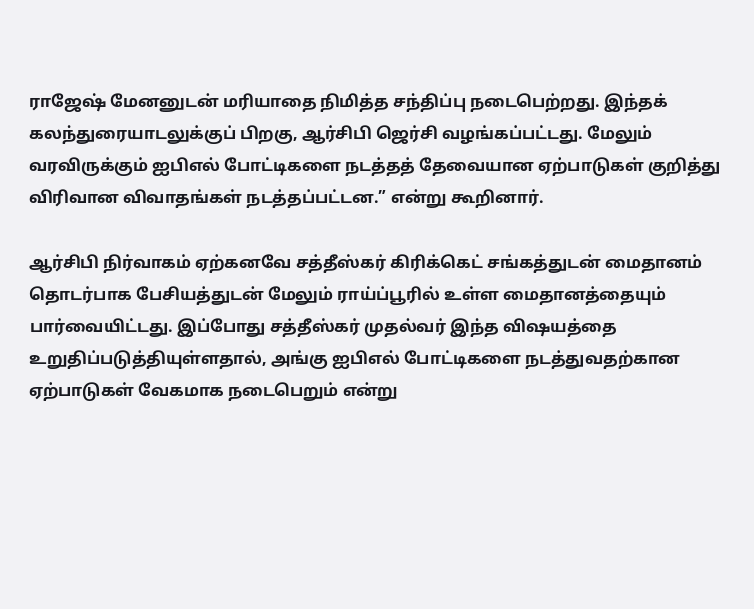ராஜேஷ் மேனனுடன் மரியாதை நிமித்த சந்திப்பு நடைபெற்றது. இந்தக் கலந்துரையாடலுக்குப் பிறகு, ஆர்சிபி ஜெர்சி வழங்கப்பட்டது. மேலும் வரவிருக்கும் ஐபிஎல் போட்டிகளை நடத்தத் தேவையான ஏற்பாடுகள் குறித்து விரிவான விவாதங்கள் நடத்தப்பட்டன.” என்று கூறினார்.

ஆர்சிபி நிர்வாகம் ஏற்கனவே சத்தீஸ்கர் கிரிக்கெட் சங்கத்துடன் மைதானம் தொடர்பாக பேசியத்துடன் மேலும் ராய்ப்பூரில் உள்ள மைதானத்தையும் பார்வையிட்டது. இப்போது சத்தீஸ்கர் முதல்வர் இந்த விஷயத்தை உறுதிப்படுத்தியுள்ளதால், அங்கு ஐபிஎல் போட்டிகளை நடத்துவதற்கான ஏற்பாடுகள் வேகமாக நடைபெறும் என்று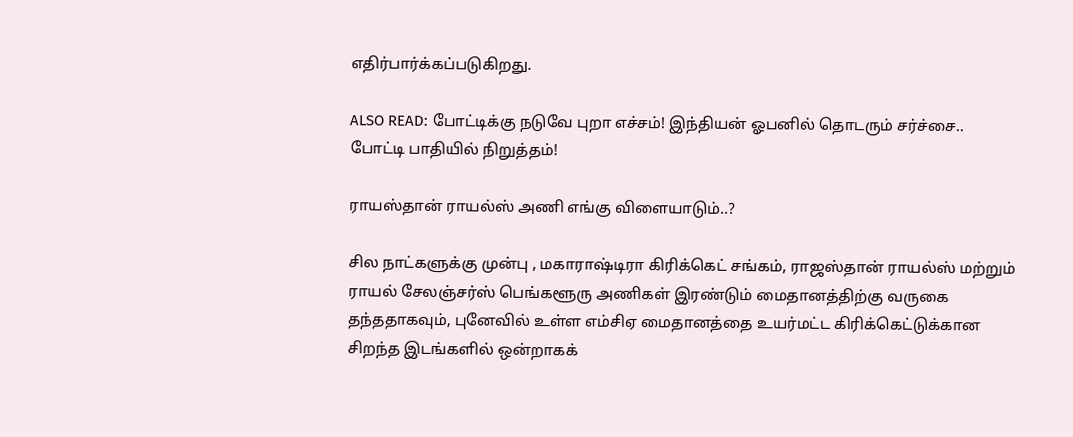எதிர்பார்க்கப்படுகிறது.

ALSO READ: போட்டிக்கு நடுவே புறா எச்சம்! இந்தியன் ஓபனில் தொடரும் சர்ச்சை.. போட்டி பாதியில் நிறுத்தம்!

ராயஸ்தான் ராயல்ஸ் அணி எங்கு விளையாடும்..?

சில நாட்களுக்கு முன்பு , மகாராஷ்டிரா கிரிக்கெட் சங்கம், ராஜஸ்தான் ராயல்ஸ் மற்றும் ராயல் சேலஞ்சர்ஸ் பெங்களூரு அணிகள் இரண்டும் மைதானத்திற்கு வருகை தந்ததாகவும், புனேவில் உள்ள எம்சிஏ மைதானத்தை உயர்மட்ட கிரிக்கெட்டுக்கான சிறந்த இடங்களில் ஒன்றாகக்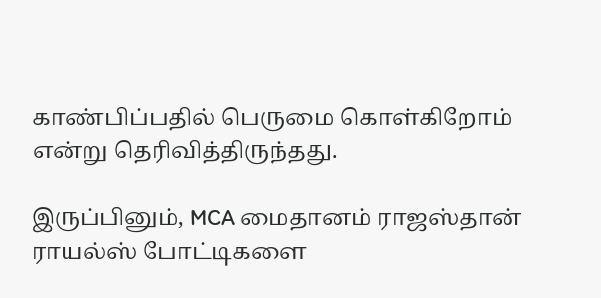காண்பிப்பதில் பெருமை கொள்கிறோம் என்று தெரிவித்திருந்தது.

இருப்பினும், MCA மைதானம் ராஜஸ்தான் ராயல்ஸ் போட்டிகளை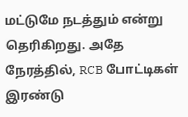மட்டுமே நடத்தும் என்று தெரிகிறது. அதே நேரத்தில், RCB போட்டிகள் இரண்டு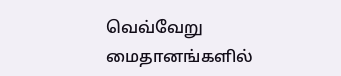வெவ்வேறு மைதானங்களில்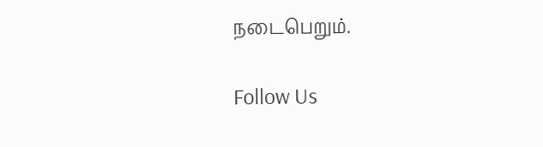நடைபெறும்.

Follow Us